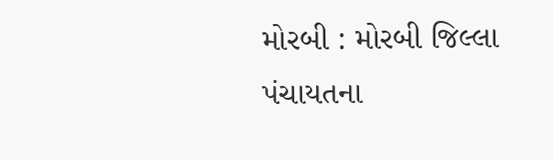મોરબી : મોરબી જિલ્લા પંચાયતના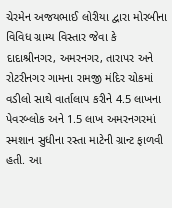ચેરમેન અજયભાઈ લોરીયા દ્વારા મોરબીના વિવિધ ગ્રામ્ય વિસ્તાર જેવા કે દાદાશ્રીનગર, અમરનગર, તારાપર અને રોટરીનગર ગામના રામજી મંદિર ચોકમાં વડીલો સાથે વાર્તાલાપ કરીને 4.5 લાખના પેવરબ્લોક અને 1.5 લાખ અમરનગરમાં સ્મશાન સુધીના રસ્તા માટેની ગ્રાન્ટ ફાળવી હતી. આ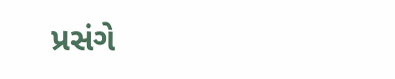પ્રસંગે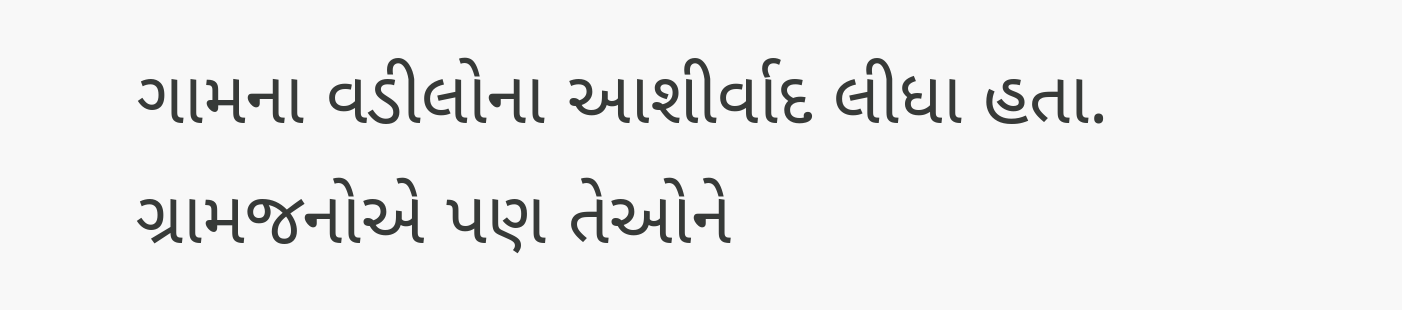ગામના વડીલોના આશીર્વાદ લીધા હતા. ગ્રામજનોએ પણ તેઓને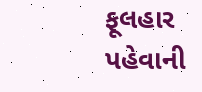ફૂલહાર પહેવાની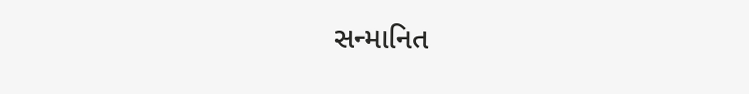સન્માનિત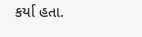કર્યા હતા.